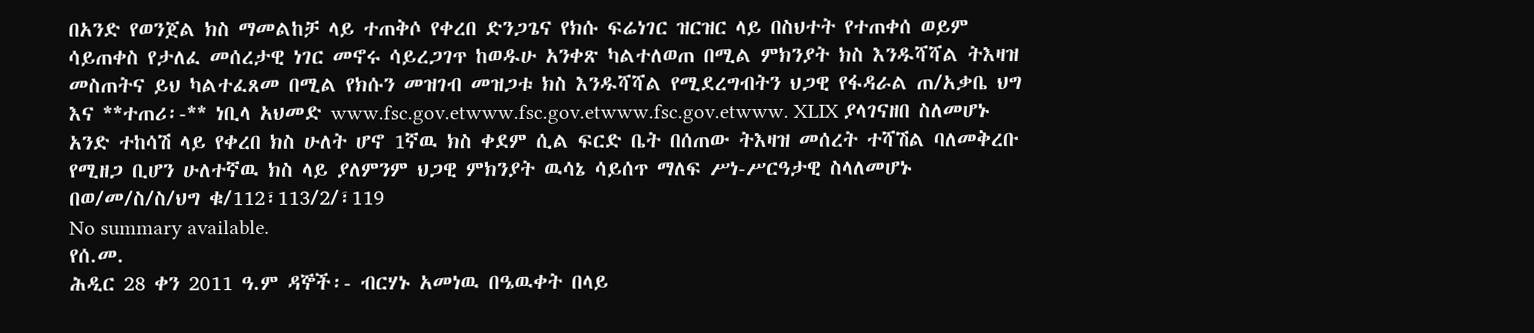በአንድ የወንጀል ክስ ማመልከቻ ላይ ተጠቅሶ የቀረበ ድንጋጌና የክሱ ፍሬነገር ዝርዝር ላይ በስህተት የተጠቀሰ ወይም ሳይጠቀስ የታለፈ መሰረታዊ ነገር መኖሩ ሳይረጋገጥ ከወዱሁ አንቀጽ ካልተለወጠ በሚል ምክንያት ክስ እንዱሻሻል ትእዛዝ መስጠትና ይህ ካልተፈጸመ በሚል የክሱን መዝገብ መዝጋቱ ክስ እንዱሻሻል የሚደረግብትን ህጋዊ የፋዳራል ጠ/አቃቤ ህግ እና **ተጠሪ፡-** ነቢላ አህመድ www.fsc.gov.etwww.fsc.gov.etwww.fsc.gov.etwww. XLIX ያላገናዘበ ስለመሆኑ አንድ ተከሳሽ ላይ የቀረበ ክስ ሁለት ሆኖ 1ኛዉ ክስ ቀደም ሲል ፍርድ ቤት በሰጠው ትእዛዝ መሰረት ተሻሽል ባለመቅረቡ የሚዘጋ ቢሆን ሁለተኛዉ ክስ ላይ ያለምንም ህጋዊ ምክንያት ዉሳኔ ሳይሰጥ ማለፍ ሥነ-ሥርዓታዊ ስላለመሆኑ በወ/መ/ስ/ስ/ህግ ቁ/112፣113/2/፣119
No summary available.
የሰ.መ.
ሕዲር 28 ቀን 2011 ዓ.ም ዳኞች፡- ብርሃኑ አመነዉ በዔዉቀት በላይ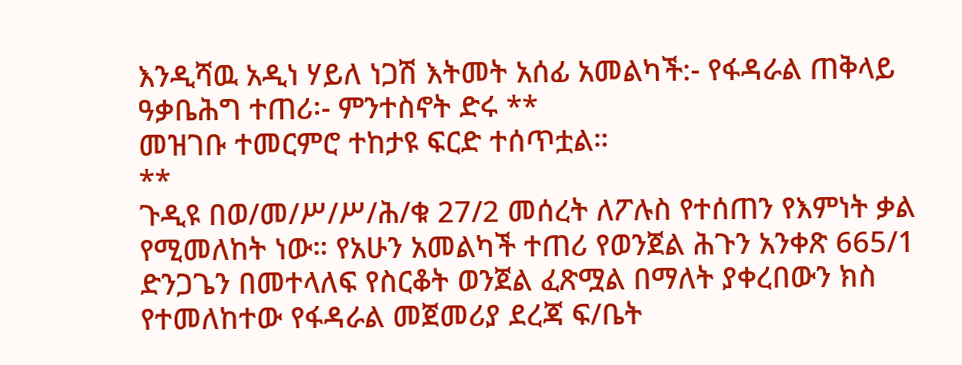እንዲሻዉ አዲነ ሃይለ ነጋሽ እትመት አሰፊ አመልካች:- የፋዳራል ጠቅላይ ዓቃቤሕግ ተጠሪ፡- ምንተስኖት ድሩ **
መዝገቡ ተመርምሮ ተከታዩ ፍርድ ተሰጥቷል።
**
ጉዲዩ በወ/መ/ሥ/ሥ/ሕ/ቁ 27/2 መሰረት ለፖሉስ የተሰጠን የእምነት ቃል የሚመለከት ነው። የአሁን አመልካች ተጠሪ የወንጀል ሕጉን አንቀጽ 665/1 ድንጋጌን በመተላለፍ የስርቆት ወንጀል ፈጽሟል በማለት ያቀረበውን ክስ የተመለከተው የፋዳራል መጀመሪያ ደረጃ ፍ/ቤት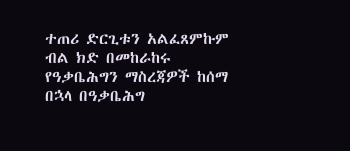ተጠሪ ድርጊቱን አልፈጸምኩም ብል ክድ በመከራከሩ የዓቃቤሕግን ማስረጃዎች ከሰማ በኋላ በዓቃቤሕግ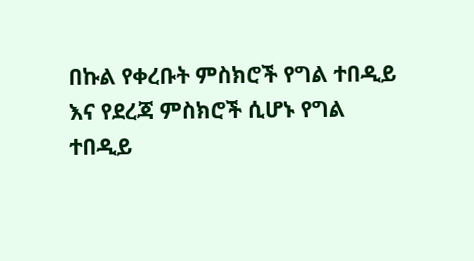በኩል የቀረቡት ምስክሮች የግል ተበዲይ እና የደረጃ ምስክሮች ሲሆኑ የግል ተበዲይ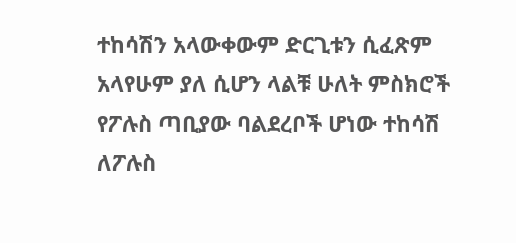ተከሳሽን አላውቀውም ድርጊቱን ሲፈጽም አላየሁም ያለ ሲሆን ላልቹ ሁለት ምስክሮች የፖሉስ ጣቢያው ባልደረቦች ሆነው ተከሳሽ ለፖሉስ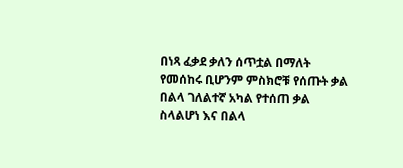በነጻ ፈቃደ ቃለን ሰጥቷል በማለት የመሰከሩ ቢሆንም ምስክሮቹ የሰጡት ቃል በልላ ገለልተኛ አካል የተሰጠ ቃል ስላልሆነ እና በልላ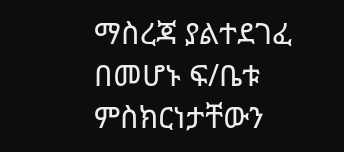ማስረጃ ያልተደገፈ በመሆኑ ፍ/ቤቱ ምስክርነታቸውን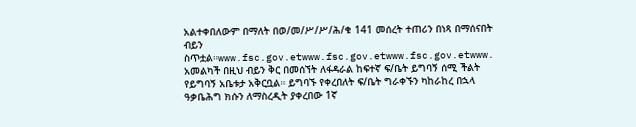አልተቀበለውም በማለት በወ/መ/ሥ/ሥ/ሕ/ቁ 141 መሰረት ተጠሪን በነጻ በማሰናበት ብይን ስጥቷል።www.fsc.gov.etwww.fsc.gov.etwww.fsc.gov.etwww.
አመልካች በዚህ ብይን ቅር በመሰኘት ለፋዳራል ከፍተኛ ፍ/ቤት ይግባኝ ሰሚ ችልት የይግባኝ አቤቱታ አቅርቧል። ይግባኙ የቀረበለት ፍ/ቤት ግራቀኙን ካከራከረ በኋላ ዓቃቤሕግ ክሱን ለማስረዲት ያቀረበው 1ኛ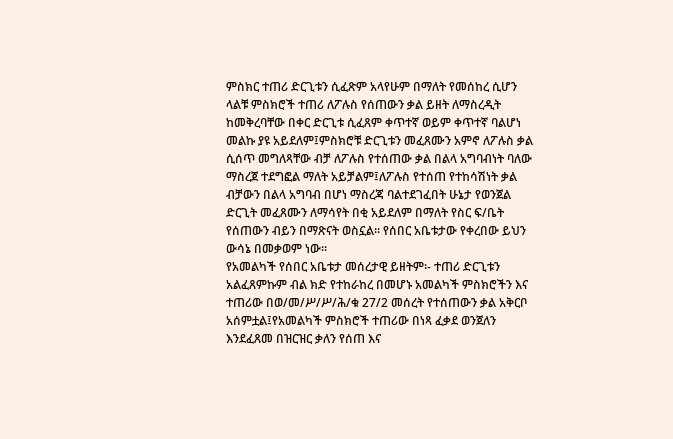ምስክር ተጠሪ ድርጊቱን ሲፈጽም አላየሁም በማለት የመሰከረ ሲሆን ላልቹ ምስክሮች ተጠሪ ለፖሉስ የሰጠውን ቃል ይዘት ለማስረዲት ከመቅረባቸው በቀር ድርጊቱ ሲፈጸም ቀጥተኛ ወይም ቀጥተኛ ባልሆነ መልኩ ያዩ አይደለም፤ምስክሮቹ ድርጊቱን መፈጸሙን አምኖ ለፖሉስ ቃል ሲሰጥ መግለጻቸው ብቻ ለፖሉስ የተሰጠው ቃል በልላ አግባብነት ባለው ማስረጀ ተደግፎል ማለት አይቻልም፤ለፖሉስ የተሰጠ የተከሳሽነት ቃል ብቻውን በልላ አግባብ በሆነ ማስረጃ ባልተደገፈበት ሁኔታ የወንጀል ድርጊት መፈጸሙን ለማሳየት በቂ አይደለም በማለት የስር ፍ/ቤት የሰጠውን ብይን በማጽናት ወስኗል። የሰበር አቤቱታው የቀረበው ይህን ውሳኔ በመቃወም ነው።
የአመልካች የሰበር አቤቱታ መሰረታዊ ይዘትም፡- ተጠሪ ድርጊቱን አልፈጸምኩም ብል ክድ የተከራከረ በመሆኑ አመልካች ምስክሮችን እና ተጠሪው በወ/መ/ሥ/ሥ/ሕ/ቁ 27/2 መሰረት የተሰጠውን ቃል አቅርቦ አሰምቷል፤የአመልካች ምስክሮች ተጠሪው በነጻ ፈቃደ ወንጀለን እንደፈጸመ በዝርዝር ቃለን የሰጠ እና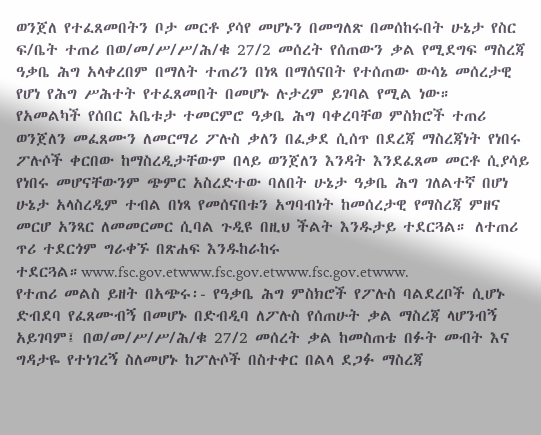ወንጀለ የተፈጸመበትን ቦታ መርቶ ያሳየ መሆኑን በመግለጽ በመሰከሩበት ሁኔታ የስር ፍ/ቤት ተጠሪ በወ/መ/ሥ/ሥ/ሕ/ቁ 27/2 መሰረት የሰጠውን ቃል የሚደግፍ ማስረጃ ዓቃቤ ሕግ አላቀረበም በማለት ተጠሪን በነጻ በማሰናበት የተሰጠው ውሳኔ መሰረታዊ የሆነ የሕግ ሥሕተት የተፈጸመበት በመሆኑ ሉታረም ይገባል የሚል ነው።
የአመልካች የሰበር አቤቱታ ተመርምሮ ዓቃቤ ሕግ ባቀረባቸወ ምስክሮች ተጠሪ ወንጀለን መፈጸሙን ለመርማሪ ፖሉስ ቃለን በፈቃደ ሲሰጥ በደረጃ ማስረጃነት የነበሩ ፖሉሶች ቀርበው ከማስረዲታቸውም በላይ ወንጀለን እንዳት እንደፈጸመ መርቶ ሲያሳይ የነበሩ መሆናቸውንም ጭምር አስረድተው ባለበት ሁኔታ ዓቃቤ ሕግ ገለልተኛ በሆነ ሁኔታ አላስረዲም ተብል በነጻ የመሰናበቱን አግባብነት ከመሰረታዊ የማስረጃ ምዘና መርሆ አንጻር ለመመርመር ሲባል ጉዲዩ በዚህ ችልት እንዱታይ ተደርጓል። ለተጠሪ ጥሪ ተደርጎም ግራቀኙ በጽሐፍ እንዱከራከሩ ተደርጓል።www.fsc.gov.etwww.fsc.gov.etwww.fsc.gov.etwww.
የተጠሪ መልስ ይዘት በአጭሩ፡- የዓቃቤ ሕግ ምስክሮች የፖሉስ ባልደረቦች ሲሆኑ ድብደባ የፈጸሙብኝ በመሆኑ በድብዲባ ለፖሉስ የሰጠሁት ቃል ማስረጃ ላሆንብኝ አይገባም፤ በወ/መ/ሥ/ሥ/ሕ/ቁ 27/2 መሰረት ቃል ከመስጠቴ በፉት መብት እና ግዳታዬ የተነገረኝ ስለመሆኑ ከፖሉሶች በስተቀር በልላ ደጋፉ ማስረጃ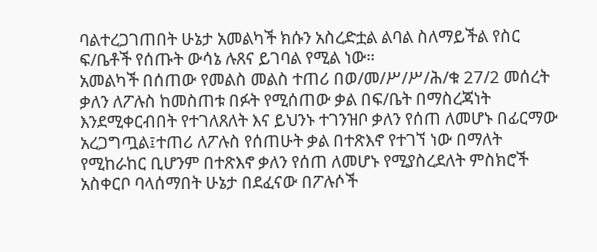ባልተረጋገጠበት ሁኔታ አመልካች ክሱን አስረድቷል ልባል ስለማይችል የስር ፍ/ቤቶች የሰጡት ውሳኔ ሉጸና ይገባል የሚል ነው።
አመልካች በሰጠው የመልስ መልስ ተጠሪ በወ/መ/ሥ/ሥ/ሕ/ቁ 27/2 መሰረት ቃለን ለፖሉስ ከመስጠቱ በፉት የሚሰጠው ቃል በፍ/ቤት በማስረጃነት እንደሚቀርብበት የተገለጸለት እና ይህንኑ ተገንዝቦ ቃለን የሰጠ ለመሆኑ በፊርማው አረጋግጧል፤ተጠሪ ለፖሉስ የሰጠሁት ቃል በተጽእኖ የተገኘ ነው በማለት የሚከራከር ቢሆንም በተጽእኖ ቃለን የሰጠ ለመሆኑ የሚያስረደለት ምስክሮች አስቀርቦ ባላሰማበት ሁኔታ በደፈናው በፖሉሶች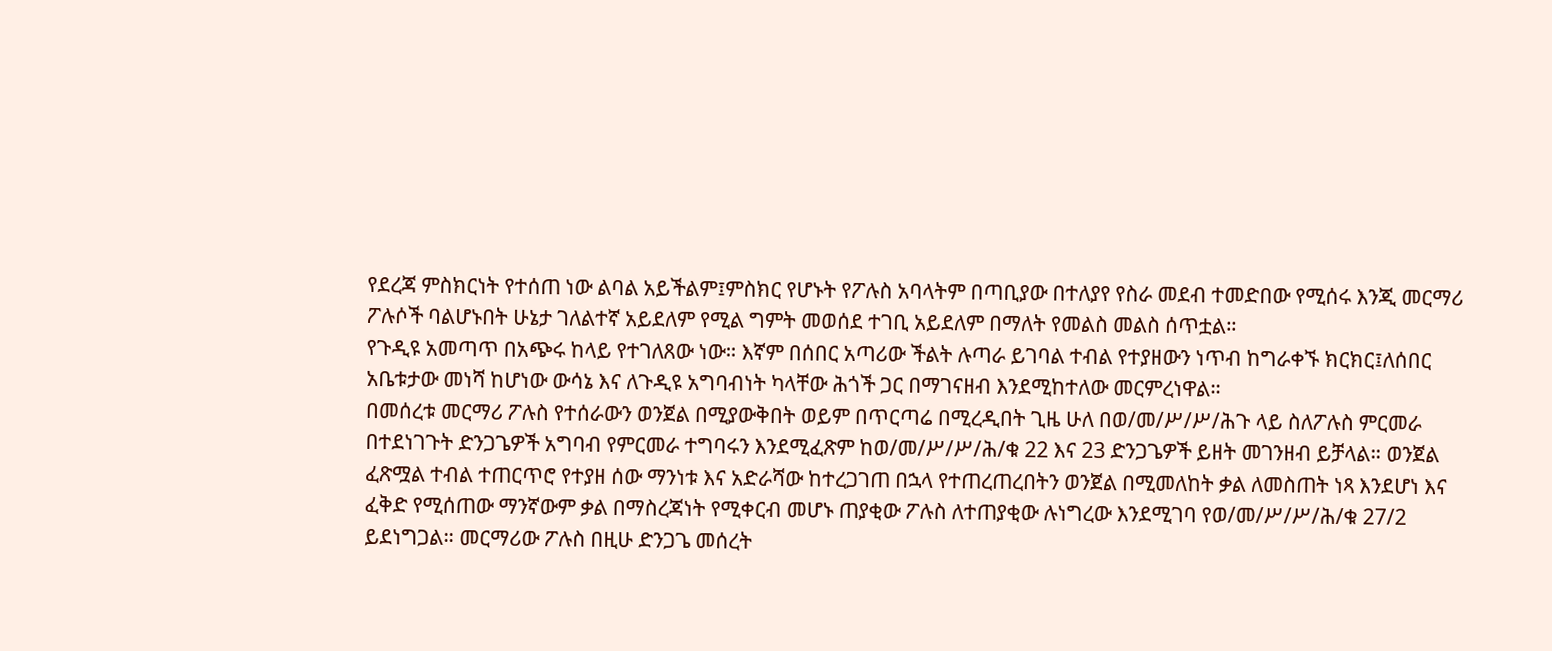የደረጃ ምስክርነት የተሰጠ ነው ልባል አይችልም፤ምስክር የሆኑት የፖሉስ አባላትም በጣቢያው በተለያየ የስራ መደብ ተመድበው የሚሰሩ እንጂ መርማሪ ፖሉሶች ባልሆኑበት ሁኔታ ገለልተኛ አይደለም የሚል ግምት መወሰደ ተገቢ አይደለም በማለት የመልስ መልስ ሰጥቷል።
የጉዲዩ አመጣጥ በአጭሩ ከላይ የተገለጸው ነው። እኛም በሰበር አጣሪው ችልት ሉጣራ ይገባል ተብል የተያዘውን ነጥብ ከግራቀኙ ክርክር፤ለሰበር አቤቱታው መነሻ ከሆነው ውሳኔ እና ለጉዲዩ አግባብነት ካላቸው ሕጎች ጋር በማገናዘብ እንደሚከተለው መርምረነዋል።
በመሰረቱ መርማሪ ፖሉስ የተሰራውን ወንጀል በሚያውቅበት ወይም በጥርጣሬ በሚረዲበት ጊዜ ሁለ በወ/መ/ሥ/ሥ/ሕጉ ላይ ስለፖሉስ ምርመራ በተደነገጉት ድንጋጌዎች አግባብ የምርመራ ተግባሩን እንደሚፈጽም ከወ/መ/ሥ/ሥ/ሕ/ቁ 22 እና 23 ድንጋጌዎች ይዘት መገንዘብ ይቻላል። ወንጀል ፈጽሟል ተብል ተጠርጥሮ የተያዘ ሰው ማንነቱ እና አድራሻው ከተረጋገጠ በኋላ የተጠረጠረበትን ወንጀል በሚመለከት ቃል ለመስጠት ነጻ እንደሆነ እና ፈቅድ የሚሰጠው ማንኛውም ቃል በማስረጃነት የሚቀርብ መሆኑ ጠያቂው ፖሉስ ለተጠያቂው ሉነግረው እንደሚገባ የወ/መ/ሥ/ሥ/ሕ/ቁ 27/2 ይደነግጋል። መርማሪው ፖሉስ በዚሁ ድንጋጌ መሰረት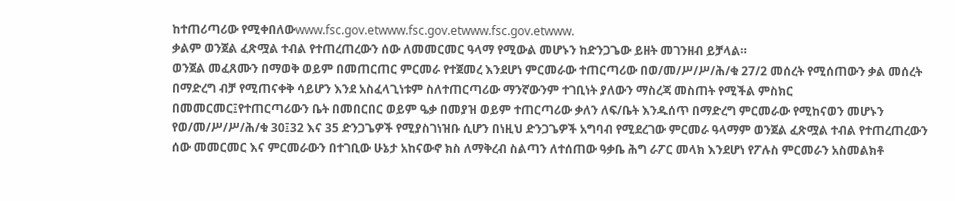ከተጠሪጣሪው የሚቀበለውwww.fsc.gov.etwww.fsc.gov.etwww.fsc.gov.etwww.
ቃልም ወንጀል ፈጽሟል ተብል የተጠረጠረውን ሰው ለመመርመር ዓላማ የሚውል መሆኑን ከድንጋጌው ይዘት መገንዘብ ይቻላል።
ወንጀል መፈጸሙን በማወቅ ወይም በመጠርጠር ምርመራ የተጀመረ እንደሆነ ምርመራው ተጠርጣሪው በወ/መ/ሥ/ሥ/ሕ/ቁ 27/2 መሰረት የሚሰጠውን ቃል መሰረት በማድረግ ብቻ የሚጠናቀቅ ሳይሆን እንደ አስፈላጊነቱም ስለተጠርጣሪው ማንኛውንም ተገቢነት ያለውን ማስረጃ መስጠት የሚችል ምስክር በመመርመር፤የተጠርጣሪውን ቤት በመበርበር ወይም ዔቃ በመያዝ ወይም ተጠርጣሪው ቃለን ለፍ/ቤት እንዱሰጥ በማድረግ ምርመራው የሚከናወን መሆኑን የወ/መ/ሥ/ሥ/ሕ/ቁ 30፤32 እና 35 ድንጋጌዎች የሚያስገነዝቡ ሲሆን በነዚህ ድንጋጌዎች አግባብ የሚደረገው ምርመራ ዓላማም ወንጀል ፈጽሟል ተብል የተጠረጠረውን ሰው መመርመር እና ምርመራውን በተገቢው ሁኔታ አከናውኖ ክስ ለማቅረብ ስልጣን ለተሰጠው ዓቃቤ ሕግ ራፖር መላክ እንደሆነ የፖሉስ ምርመራን አስመልክቶ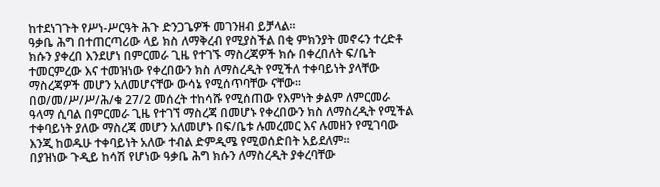ከተደነገጉት የሥነ-ሥርዓት ሕጉ ድንጋጌዎች መገንዘብ ይቻላል።
ዓቃቤ ሕግ በተጠርጣሪው ላይ ክስ ለማቅረብ የሚያስችል በቂ ምክንያት መኖሩን ተረድቶ ክሱን ያቀረበ እንደሆነ በምርመራ ጊዜ የተገኙ ማስረጃዎች ክሱ በቀረበለት ፍ/ቤት ተመርምረው እና ተመዝነው የቀረበውን ክስ ለማስረዲት የሚችለ ተቀባይነት ያላቸው ማስረጃዎች መሆን አለመሆናቸው ውሳኔ የሚሰጥባቸው ናቸው።
በወ/መ/ሥ/ሥ/ሕ/ቁ 27/2 መሰረት ተከሳሹ የሚሰጠው የእምነት ቃልም ለምርመራ ዓላማ ሲባል በምርመራ ጊዜ የተገኘ ማስረጃ በመሆኑ የቀረበውን ክስ ለማስረዲት የሚችል ተቀባይነት ያለው ማስረጃ መሆን አለመሆኑ በፍ/ቤቱ ሉመረመር እና ሉመዘን የሚገባው እንጂ ከወዱሁ ተቀባይነት አለው ተብል ድምዲሜ የሚወሰድበት አይደለም።
በያዝነው ጉዲይ ከሳሽ የሆነው ዓቃቤ ሕግ ክሱን ለማስረዲት ያቀረባቸው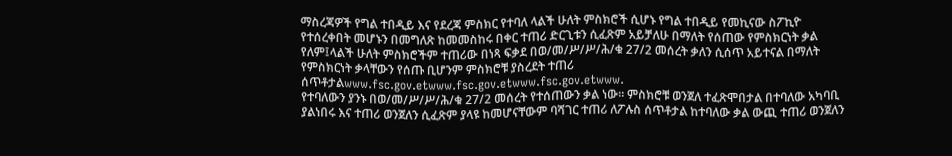ማስረጃዎች የግል ተበዲይ እና የደረጃ ምስክር የተባለ ላልች ሁለት ምስክሮች ሲሆኑ የግል ተበዲይ የመኪናው ስፖኪዮ የተሰረቀበት መሆኑን በመግለጽ ከመመስከሩ በቀር ተጠሪ ድርጊቱን ሲፈጽም አይቻለሁ በማለት የሰጠው የምስክርነት ቃል የለም፤ላልች ሁለት ምስክሮችም ተጠሪው በነጻ ፍቃደ በወ/መ/ሥ/ሥ/ሕ/ቁ 27/2 መሰረት ቃለን ሲሰጥ አይተናል በማለት የምስክርነት ቃላቸውን የሰጡ ቢሆንም ምስክሮቹ ያስረደት ተጠሪ ሰጥቶታልwww.fsc.gov.etwww.fsc.gov.etwww.fsc.gov.etwww.
የተባለውን ያንኑ በወ/መ/ሥ/ሥ/ሕ/ቁ 27/2 መሰረት የተሰጠውን ቃል ነው። ምስክሮቹ ወንጀለ ተፈጽሞበታል በተባለው አካባቢ ያልነበሩ እና ተጠሪ ወንጀለን ሲፈጽም ያላዩ ከመሆናቸውም ባሻገር ተጠሪ ለፖሉስ ሰጥቶታል ከተባለው ቃል ውጪ ተጠሪ ወንጀለን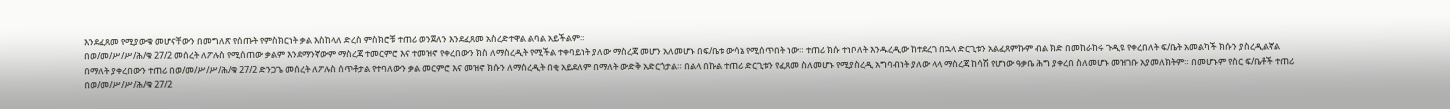እንደፈጸመ የሚያውቁ መሆናቸውን በመግለጽ የሰጡት የምስክርነት ቃል እስከላለ ድረስ ምስክሮቹ ተጠሪ ወንጀለን እንደፈጸመ አስረድተዋል ልባል አይችልም።
በወ/መ/ሥ/ሥ/ሕ/ቁ 27/2 መሰረት ለፖሉስ የሚሰጠው ቃልም እንደማንኛውም ማስረጃ ተመርምሮ እና ተመዝኖ የቀረበውን ክስ ለማስረዲት የሚችል ተቀባይነት ያለው ማስረጃ መሆን አለመሆኑ በፍ/ቤቱ ውሳኔ የሚሰጥበት ነው። ተጠሪ ክሱ ተነቦለት እንዱረዲው ከተደረገ በኋላ ድርጊቱን አልፈጸምኩም ብል ክድ በመከራከሩ ጉዲዩ የቀረበለት ፍ/ቤት አመልካች ክሱን ያስረዲልኛል በማለት ያቀረበውን ተጠሪ በወ/መ/ሥ/ሥ/ሕ/ቁ 27/2 ድንጋጌ መሰረት ለፖሉስ ሰጥቶታል የተባለውን ቃል መርምሮ እና መዝኖ ክሱን ለማስረዲት በቂ አይደለም በማለት ውድቅ አድርጎታል። በልላ በኩል ተጠሪ ድርጊቱን የፈጸመ ስለመሆኑ የሚያስረዲ አግባብነት ያለው ላላ ማስረጃ ከሳሽ የሆነው ዓቃቤ ሕግ ያቀረበ ስለመሆኑ መዝገቡ አያመለክትም። በመሆኑም የስር ፍ/ቤቶች ተጠሪ በወ/መ/ሥ/ሥ/ሕ/ቁ 27/2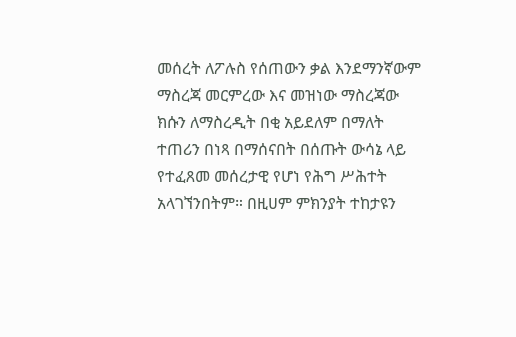መሰረት ለፖሉስ የሰጠውን ቃል እንደማንኛውም ማስረጃ መርምረው እና መዝነው ማስረጃው ክሱን ለማስረዲት በቂ አይደለም በማለት ተጠሪን በነጻ በማሰናበት በሰጡት ውሳኔ ላይ የተፈጸመ መሰረታዊ የሆነ የሕግ ሥሕተት አላገኘንበትም። በዚሀም ምክንያት ተከታዩን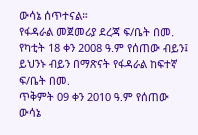ውሳኔ ሰጥተናል።
የፋዳራል መጀመሪያ ደረጃ ፍ/ቤት በመ. የካቲት 18 ቀን 2008 ዓ.ም የሰጠው ብይን፤ ይህንኑ ብይን በማጽናት የፋዳራል ከፍተኛ ፍ/ቤት በመ.
ጥቅምት 09 ቀን 2010 ዓ.ም የሰጠው ውሳኔ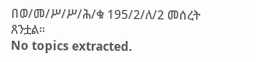በወ/መ/ሥ/ሥ/ሕ/ቁ 195/2/ለ/2 መሰረት ጸንቷል።
No topics extracted.